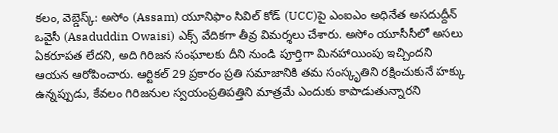కలం, వెబ్డెస్క్: అసోం (Assam) యూనిఫాం సివిల్ కోడ్ (UCC)పై ఎంఐఎం అధినేత అసదుద్దీన్ ఒవైసీ (Asaduddin Owaisi) ఎక్స్ వేదికగా తీవ్ర విమర్శలు చేశారు. అసోం యూసీసీలో అసలు ఏకరూపత లేదని, అది గిరిజన సంఘాలకు దీని నుండి పూర్తిగా మినహాయింపు ఇచ్చిందని ఆయన ఆరోపించారు. ఆర్టికల్ 29 ప్రకారం ప్రతి సమాజానికి తమ సంస్కృతిని రక్షించుకునే హక్కు ఉన్నప్పుడు, కేవలం గిరిజనుల స్వయంప్రతిపత్తిని మాత్రమే ఎందుకు కాపాడుతున్నారని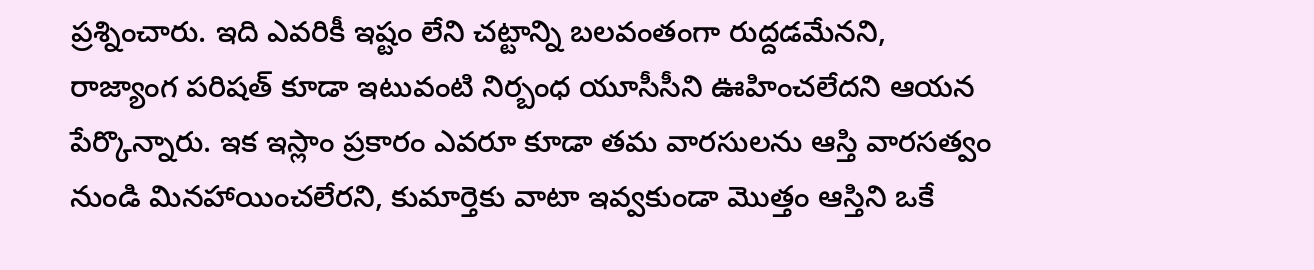ప్రశ్నించారు. ఇది ఎవరికీ ఇష్టం లేని చట్టాన్ని బలవంతంగా రుద్దడమేనని, రాజ్యాంగ పరిషత్ కూడా ఇటువంటి నిర్బంధ యూసీసీని ఊహించలేదని ఆయన పేర్కొన్నారు. ఇక ఇస్లాం ప్రకారం ఎవరూ కూడా తమ వారసులను ఆస్తి వారసత్వం నుండి మినహాయించలేరని, కుమార్తెకు వాటా ఇవ్వకుండా మొత్తం ఆస్తిని ఒకే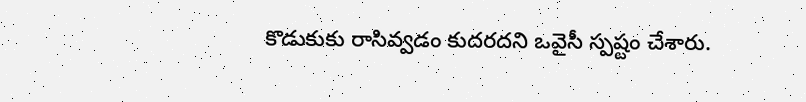కొడుకుకు రాసివ్వడం కుదరదని ఒవైసీ స్పష్టం చేశారు.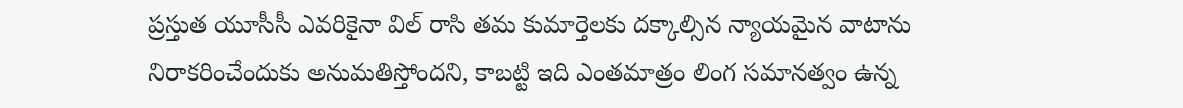ప్రస్తుత యూసీసీ ఎవరికైనా విల్ రాసి తమ కుమార్తెలకు దక్కాల్సిన న్యాయమైన వాటాను నిరాకరించేందుకు అనుమతిస్తోందని, కాబట్టి ఇది ఎంతమాత్రం లింగ సమానత్వం ఉన్న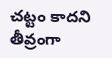చట్టం కాదని తీవ్రంగా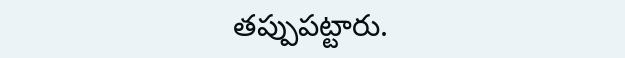తప్పుపట్టారు.